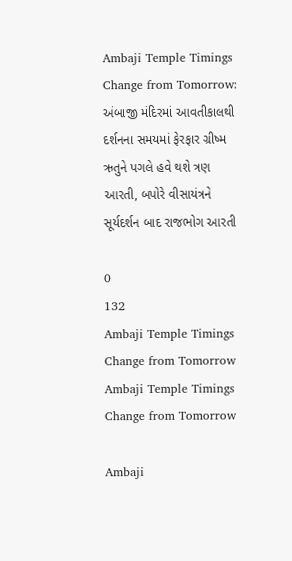Ambaji Temple Timings Change from Tomorrow: અંબાજી મંદિરમાં આવતીકાલથી દર્શનના સમયમાં ફેરફાર ગ્રીષ્મ ઋતુને પગલે હવે થશે ત્રણ આરતી, બપોરે વીસાયંત્રને સૂર્યદર્શન બાદ રાજભોગ આરતી

0
132
Ambaji Temple Timings Change from Tomorrow
Ambaji Temple Timings Change from Tomorrow

Ambaji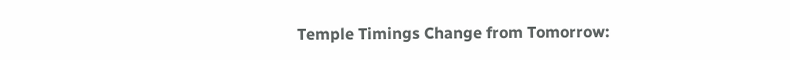Temple Timings Change from Tomorrow: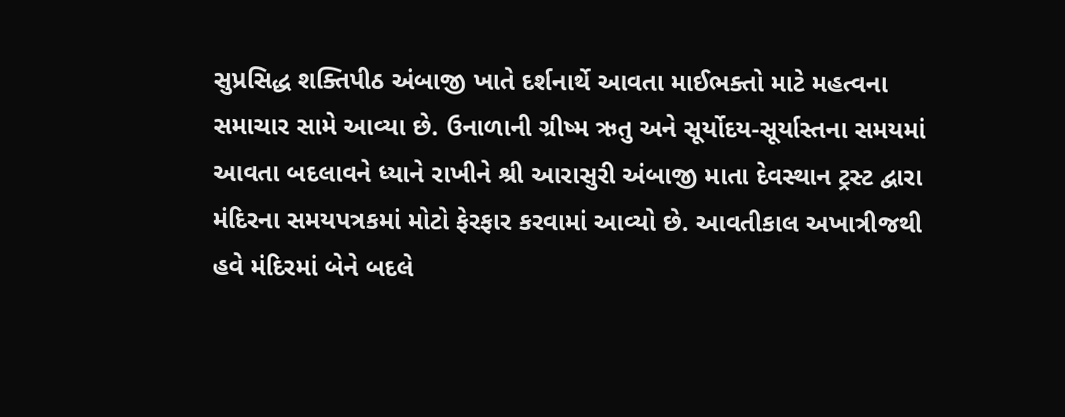સુપ્રસિદ્ધ શક્તિપીઠ અંબાજી ખાતે દર્શનાર્થે આવતા માઈભક્તો માટે મહત્વના સમાચાર સામે આવ્યા છે. ઉનાળાની ગ્રીષ્મ ઋતુ અને સૂર્યોદય-સૂર્યાસ્તના સમયમાં આવતા બદલાવને ધ્યાને રાખીને શ્રી આરાસુરી અંબાજી માતા દેવસ્થાન ટ્રસ્ટ દ્વારા મંદિરના સમયપત્રકમાં મોટો ફેરફાર કરવામાં આવ્યો છે. આવતીકાલ અખાત્રીજથી હવે મંદિરમાં બેને બદલે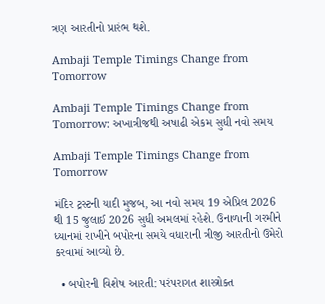ત્રણ આરતીનો પ્રારંભ થશે.

Ambaji Temple Timings Change from Tomorrow

Ambaji Temple Timings Change from Tomorrow: અખાત્રીજથી અષાઢી એકમ સુધી નવો સમય

Ambaji Temple Timings Change from Tomorrow

મંદિર ટ્રસ્ટની યાદી મુજબ, આ નવો સમય 19 એપ્રિલ 2026 થી 15 જુલાઈ 2026 સુધી અમલમાં રહેશે. ઉનાળાની ગરમીને ધ્યાનમાં રાખીને બપોરના સમયે વધારાની ત્રીજી આરતીનો ઉમેરો કરવામાં આવ્યો છે.

  • બપોરની વિશેષ આરતી: પરંપરાગત શાસ્ત્રોક્ત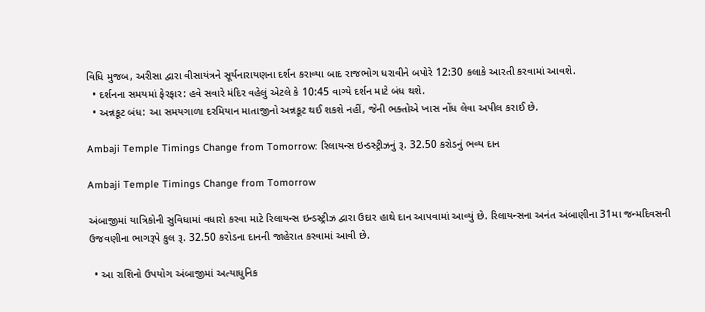વિધિ મુજબ, અરીસા દ્વારા વીસાયંત્રને સૂર્યનારાયણના દર્શન કરાવ્યા બાદ રાજભોગ ધરાવીને બપોરે 12:30 કલાકે આરતી કરવામાં આવશે.
  • દર્શનના સમયમાં ફેરફાર: હવે સવારે મંદિર વહેલું એટલે કે 10:45 વાગ્યે દર્શન માટે બંધ થશે.
  • અન્નકૂટ બંધ: આ સમયગાળા દરમિયાન માતાજીનો અન્નકૂટ થઈ શકશે નહીં, જેની ભક્તોએ ખાસ નોંધ લેવા અપીલ કરાઈ છે.

Ambaji Temple Timings Change from Tomorrow: રિલાયન્સ ઇન્ડસ્ટ્રીઝનું રૂ. 32.50 કરોડનું ભવ્ય દાન

Ambaji Temple Timings Change from Tomorrow

અંબાજીમાં યાત્રિકોની સુવિધામાં વધારો કરવા માટે રિલાયન્સ ઇન્ડસ્ટ્રીઝ દ્વારા ઉદાર હાથે દાન આપવામાં આવ્યું છે. રિલાયન્સના અનંત અંબાણીના 31મા જન્મદિવસની ઉજવણીના ભાગરૂપે કુલ રૂ. 32.50 કરોડના દાનની જાહેરાત કરવામાં આવી છે.

  • આ રાશિનો ઉપયોગ અંબાજીમાં અત્યાધુનિક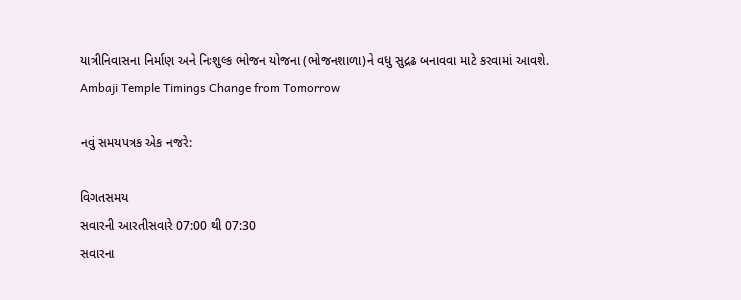યાત્રીનિવાસના નિર્માણ અને નિઃશુલ્ક ભોજન યોજના (ભોજનશાળા)ને વધુ સુદ્રઢ બનાવવા માટે કરવામાં આવશે.
Ambaji Temple Timings Change from Tomorrow

નવું સમયપત્રક એક નજરે:

વિગતસમય
સવારની આરતીસવારે 07:00 થી 07:30
સવારના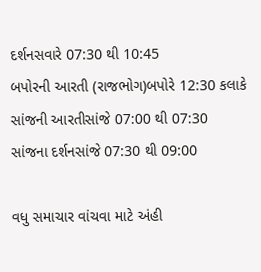દર્શનસવારે 07:30 થી 10:45
બપોરની આરતી (રાજભોગ)બપોરે 12:30 કલાકે
સાંજની આરતીસાંજે 07:00 થી 07:30
સાંજના દર્શનસાંજે 07:30 થી 09:00

વધુ સમાચાર વાંચવા માટે અંહી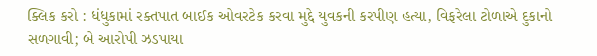ક્લિક કરો : ધંધુકામાં રક્તપાત બાઈક ઓવરટેક કરવા મુદ્દે યુવકની કરપીણ હત્યા, વિફરેલા ટોળાએ દુકાનો સળગાવી; બે આરોપી ઝડપાયા